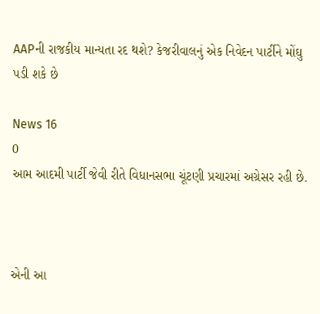AAPની રાજકીય માન્યતા રદ થશે? કેજરીવાલનું એક નિવેદન પાર્ટીને મોંઘુ પડી શકે છે

News 16
0
આમ આદમી પાર્ટી જેવી રીતે વિધાનસભા ચૂંટણી પ્રચારમાં અગ્રેસર રહી છે.



એની આ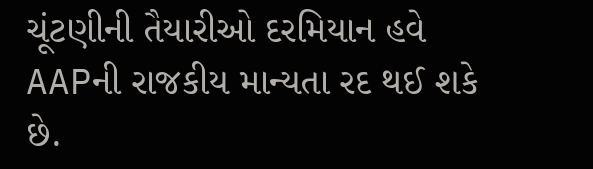ચૂંટણીની તૈયારીઓ દરમિયાન હવે AAPની રાજકીય માન્યતા રદ થઈ શકે છે.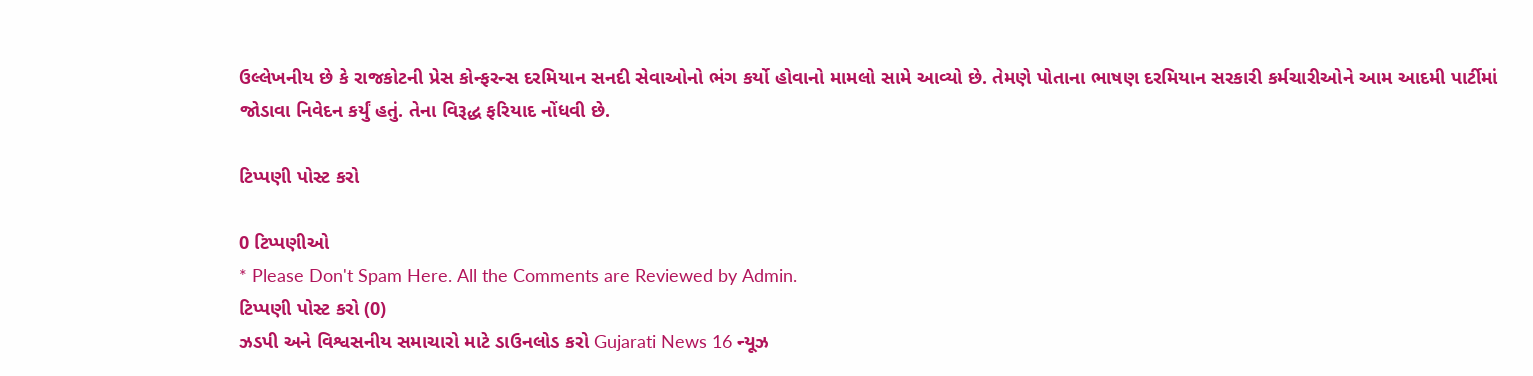ઉલ્લેખનીય છે કે રાજકોટની પ્રેસ કોન્ફરન્સ દરમિયાન સનદી સેવાઓનો ભંગ કર્યો હોવાનો મામલો સામે આવ્યો છે. તેમણે પોતાના ભાષણ દરમિયાન સરકારી કર્મચારીઓને આમ આદમી પાર્ટીમાં જોડાવા નિવેદન કર્યું હતું. તેના વિરૂદ્ધ ફરિયાદ નોંધવી છે.

ટિપ્પણી પોસ્ટ કરો

0 ટિપ્પણીઓ
* Please Don't Spam Here. All the Comments are Reviewed by Admin.
ટિપ્પણી પોસ્ટ કરો (0)
ઝડપી અને વિશ્વસનીય સમાચારો માટે ડાઉનલોડ કરો Gujarati News 16 ન્યૂઝ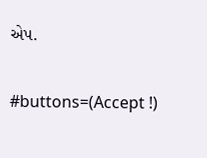એપ.

#buttons=(Accept !)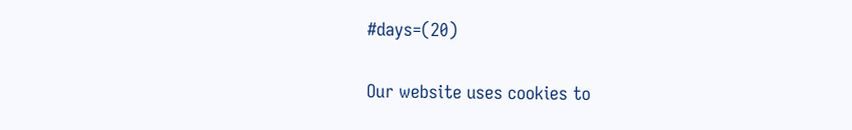#days=(20)

Our website uses cookies to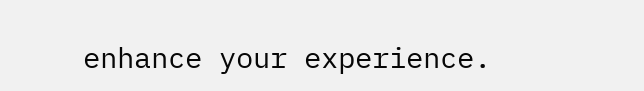enhance your experience.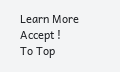Learn More
Accept !
To Top